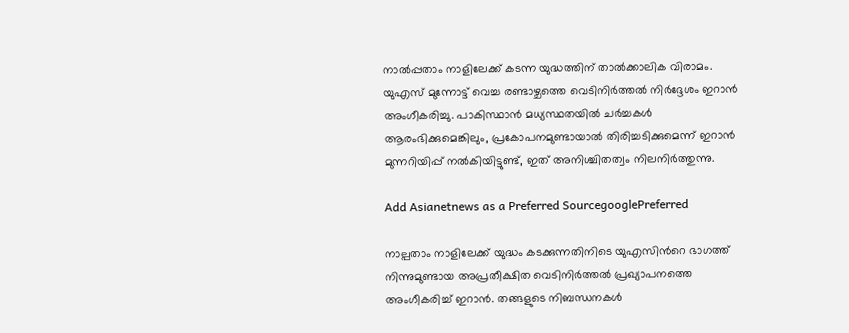നാൽപ്പതാം നാളിലേക്ക് കടന്ന യുദ്ധത്തിന് താൽക്കാലിക വിരാമം. യുഎസ് മുന്നോട്ട് വെച്ച രണ്ടാഴ്ചത്തെ വെടിനിർത്തൽ നിർദ്ദേശം ഇറാൻ അംഗീകരിച്ചു. പാകിസ്ഥാൻ മധ്യസ്ഥതയിൽ ചർച്ചകൾ ആരംഭിക്കുമെങ്കിലും, പ്രകോപനമുണ്ടായാൽ തിരിച്ചടിക്കുമെന്ന് ഇറാൻ മുന്നറിയിപ്പ് നൽകിയിട്ടുണ്ട്, ഇത് അനിശ്ചിതത്വം നിലനിർത്തുന്നു.

Add Asianetnews as a Preferred SourcegooglePreferred

നാല്പതാം നാളിലേക്ക് യുദ്ധം കടക്കുന്നതിനിടെ യുഎസിന്‍റെ ഭാഗത്ത് നിന്നുമുണ്ടായ അപ്രതീക്ഷിത വെടിനിർത്തൽ പ്രഖ്യാപനത്തെ അംഗീകരിച്ച് ഇറാൻ. തങ്ങളുടെ നിബന്ധനകൾ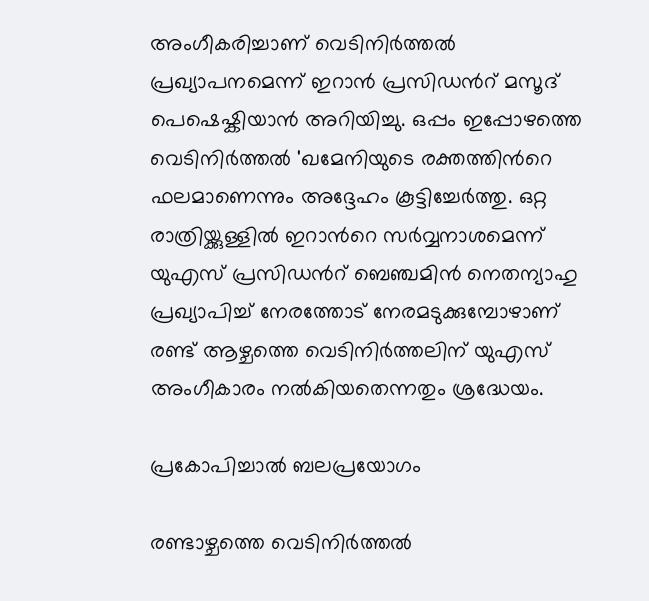അംഗീകരിച്ചാണ് വെടിനിർത്തൽ പ്രഖ്യാപനമെന്ന് ഇറാൻ പ്രസിഡന്‍റ് മസൂദ് പെഷെഷ്കിയാൻ അറിയിച്ചു. ഒപ്പം ഇപ്പോഴത്തെ വെടിനിർത്തൽ 'ഖമേനിയുടെ രക്തത്തിന്‍റെ ഫലമാണെന്നും അദ്ദേഹം കൂട്ടിച്ചേർത്തു. ഒറ്റ രാത്രിയ്ക്കുള്ളിൽ ഇറാന്‍റെ സർവ്വനാശമെന്ന് യുഎസ് പ്രസിഡന്‍റ് ബെഞ്ചമിൻ നെതന്യാഹു പ്രഖ്യാപിച്ച് നേരത്തോട് നേരമടുക്കുമ്പോഴാണ് രണ്ട് ആഴ്ചത്തെ വെടിനിർത്തലിന് യുഎസ് അംഗീകാരം നൽകിയതെന്നതും ശ്രദ്ധേയം.

പ്രകോപിച്ചാൽ ബലപ്രയോഗം

രണ്ടാഴ്ചത്തെ വെടിനിർത്തൽ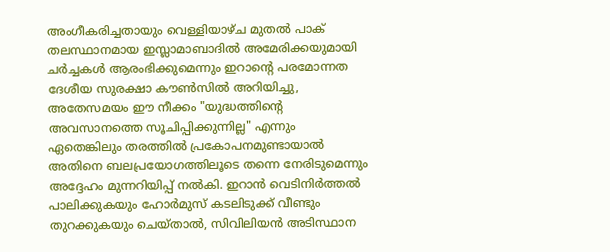അംഗീകരിച്ചതായും വെള്ളിയാഴ്ച മുതൽ പാക് തലസ്ഥാനമായ ഇസ്ലാമാബാദിൽ അമേരിക്കയുമായി ചർച്ചകൾ ആരംഭിക്കുമെന്നും ഇറാന്‍റെ പരമോന്നത ദേശീയ സുരക്ഷാ കൗൺസിൽ അറിയിച്ചു, അതേസമയം ഈ നീക്കം "യുദ്ധത്തിന്‍റെ അവസാനത്തെ സൂചിപ്പിക്കുന്നില്ല" എന്നും ഏതെങ്കിലും തരത്തിൽ പ്രകോപനമുണ്ടായാൽ അതിനെ ബലപ്രയോഗത്തിലൂടെ തന്നെ നേരിടുമെന്നും അദ്ദേഹം മുന്നറിയിപ്പ് നൽകി. ഇറാൻ വെടിനിർത്തൽ പാലിക്കുകയും ഹോർമുസ് കടലിടുക്ക് വീണ്ടും തുറക്കുകയും ചെയ്താൽ, സിവിലിയൻ അടിസ്ഥാന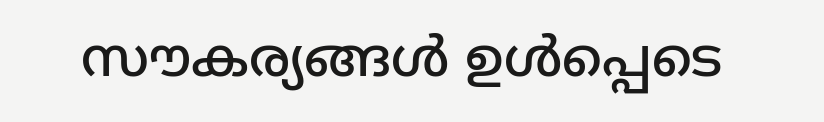സൗകര്യങ്ങൾ ഉൾപ്പെടെ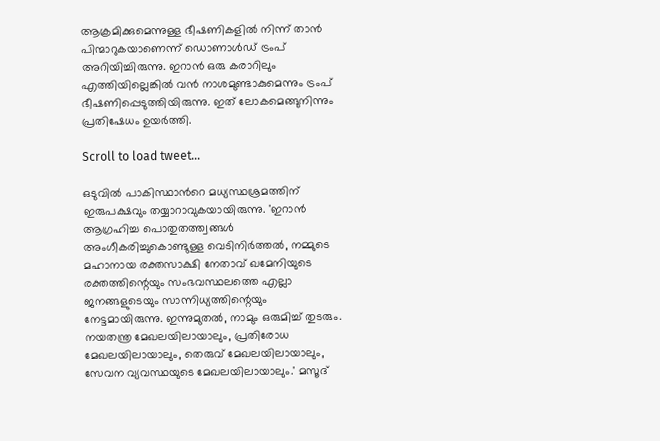ആക്രമിക്കുമെന്നുള്ള ഭീഷണികളിൽ നിന്ന് താൻ പിന്മാറുകയാണെന്ന് ഡൊണാൾഡ് ട്രംപ് അറിയിച്ചിരുന്നു. ഇറാൻ ഒരു കരാറിലും എത്തിയില്ലെങ്കിൽ വൻ നാശമുണ്ടാകുമെന്നും ട്രംപ് ഭീഷണിപ്പെടുത്തിയിരുന്നു. ഇത് ലോകമെങ്ങുനിന്നും പ്രതിഷേധം ഉയർത്തി.

Scroll to load tweet…

ഒടുവിൽ പാകിസ്ഥാൻറെ മധ്യസ്ഥശ്രമത്തിന് ഇരുപക്ഷവും തയ്യാറാവുകയായിരുന്നു. 'ഇറാൻ ആഗ്രഹിച്ച പൊതുതത്ത്വങ്ങൾ അംഗീകരിച്ചുകൊണ്ടുള്ള വെടിനിർത്തൽ, നമ്മുടെ മഹാനായ രക്തസാക്ഷി നേതാവ് ഖമേനിയുടെ രക്തത്തിന്റെയും സംഭവസ്ഥലത്തെ എല്ലാ ജനങ്ങളുടെയും സാന്നിധ്യത്തിന്റെയും നേട്ടമായിരുന്നു. ഇന്നുമുതൽ, നാമും ഒരുമിച്ച് തുടരും. നയതന്ത്ര മേഖലയിലായാലും, പ്രതിരോധ മേഖലയിലായാലും, തെരുവ് മേഖലയിലായാലും, സേവന വ്യവസ്ഥയുടെ മേഖലയിലായാലും.' മസൂദ്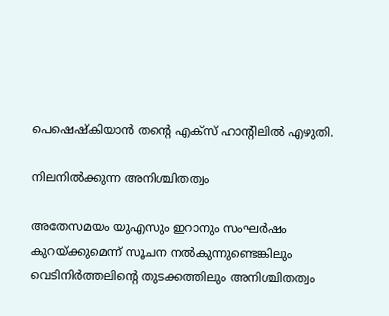പെഷെഷ്കിയാൻ തന്‍റെ എക്സ് ഹാന്‍റിലിൽ എഴുതി.

നിലനിൽക്കുന്ന അനിശ്ചിതത്വം

അതേസമയം യുഎസും ഇറാനും സംഘർഷം കുറയ്ക്കുമെന്ന് സൂചന നൽകുന്നുണ്ടെങ്കിലും വെടിനിർത്തലിന്‍റെ തുടക്കത്തിലും അനിശ്ചിതത്വം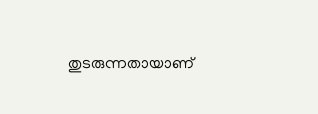തുടരുന്നതായാണ്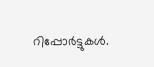റിപ്പോര്‍ട്ടുകൾ.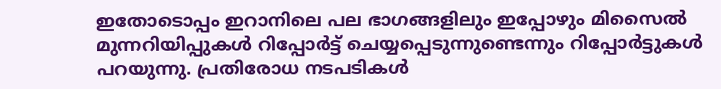ഇതോടൊപ്പം ഇറാനിലെ പല ഭാഗങ്ങളിലും ഇപ്പോഴും മിസൈൽ മുന്നറിയിപ്പുകൾ റിപ്പോർട്ട് ചെയ്യപ്പെടുന്നുണ്ടെന്നും റിപ്പോര്‍ട്ടുകൾ പറയുന്നു. പ്രതിരോധ നടപടികൾ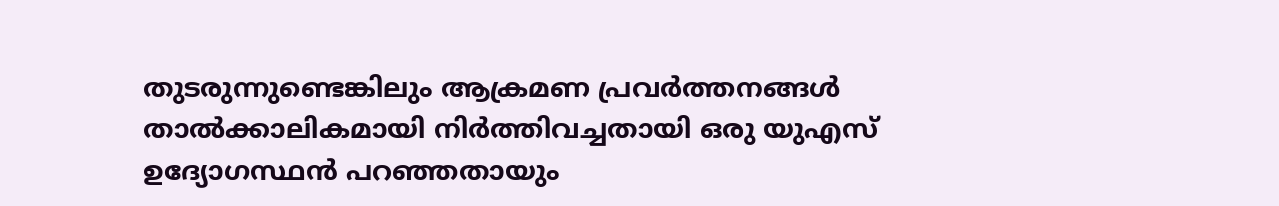തുടരുന്നുണ്ടെങ്കിലും ആക്രമണ പ്രവർത്തനങ്ങൾ താൽക്കാലികമായി നിർത്തിവച്ചതായി ഒരു യുഎസ് ഉദ്യോഗസ്ഥൻ പറഞ്ഞതായും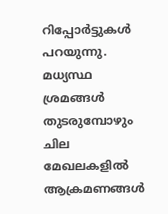റിപ്പോര്‍ട്ടുകൾ പറയുന്നു. മധ്യസ്ഥ ശ്രമങ്ങൾ തുടരുമ്പോഴും ചില മേഖലകളിൽ ആക്രമണങ്ങൾ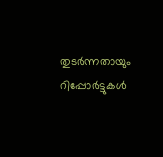തുടർന്നതായും റിപ്പോര്‍ട്ടുകൾ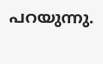പറയുന്നു.